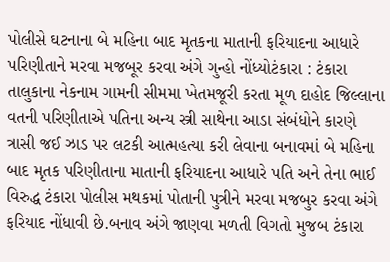પોલીસે ઘટનાના બે મહિના બાદ મૃતકના માતાની ફરિયાદના આધારે પરિણીતાને મરવા મજબૂર કરવા અંગે ગુન્હો નોંધ્યોટંકારા : ટંકારા તાલુકાના નેકનામ ગામની સીમમા ખેતમજૂરી કરતા મૂળ દાહોદ જિલ્લાના વતની પરિણીતાએ પતિના અન્ય સ્ત્રી સાથેના આડા સંબંધોને કારણે ત્રાસી જઈ ઝાડ પર લટકી આત્મહત્યા કરી લેવાના બનાવમાં બે મહિના બાદ મૃતક પરિણીતાના માતાની ફરિયાદના આધારે પતિ અને તેના ભાઈ વિરુદ્ધ ટંકારા પોલીસ મથકમાં પોતાની પુત્રીને મરવા મજબુર કરવા અંગે ફરિયાદ નોંધાવી છે.બનાવ અંગે જાણવા મળતી વિગતો મુજબ ટંકારા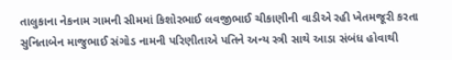તાલુકાના નેકનામ ગામની સીમમાં કિશોરભાઈ લવજીભાઈ ચીકાણીની વાડીએ રહી ખેતમજૂરી કરતા સુનિતાબેન માજુભાઈ સંગોડ નામની પરિણીતાએ પતિને અન્ય સ્ત્રી સાથે આડા સંબંધ હોવાથી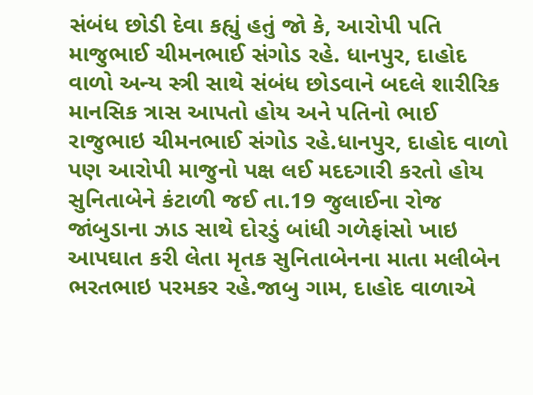સંબંધ છોડી દેવા કહ્યું હતું જો કે, આરોપી પતિ માજુભાઈ ચીમનભાઈ સંગોડ રહે. ધાનપુર, દાહોદ વાળો અન્ય સ્ત્રી સાથે સંબંધ છોડવાને બદલે શારીરિક માનસિક ત્રાસ આપતો હોય અને પતિનો ભાઈ રાજુભાઇ ચીમનભાઈ સંગોડ રહે.ધાનપુર, દાહોદ વાળો પણ આરોપી માજુનો પક્ષ લઈ મદદગારી કરતો હોય સુનિતાબેને કંટાળી જઈ તા.19 જુલાઈના રોજ જાંબુડાના ઝાડ સાથે દોરડું બાંધી ગળેફાંસો ખાઇ આપઘાત કરી લેતા મૃતક સુનિતાબેનના માતા મલીબેન ભરતભાઇ પરમકર રહે.જાબુ ગામ, દાહોદ વાળાએ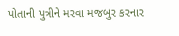પોતાની પુત્રીને મરવા મજબુર કરનાર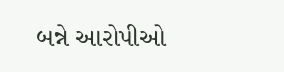બન્ને આરોપીઓ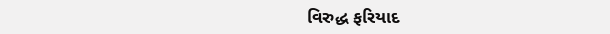વિરુદ્ધ ફરિયાદ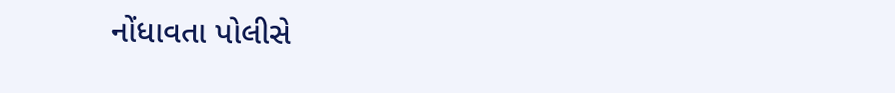નોંધાવતા પોલીસે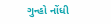ગુન્હો નોંધી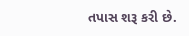તપાસ શરૂ કરી છે.